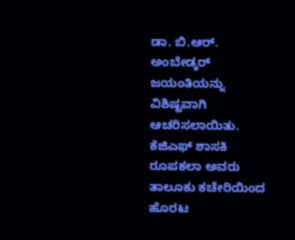ಡಾ. ಬಿ.ಆರ್. ಅಂಬೇಡ್ಕರ್ ಜಯಂತಿಯನ್ನು ವಿಶಿಷ್ಟವಾಗಿ ಆಚರಿಸಲಾಯಿತು. ಕೆಜಿಎಫ್ ಶಾಸಕಿ ರೂಪಕಲಾ ಅವರು ತಾಲೂಕು ಕಚೇರಿಯಿಂದ ಹೊರಟ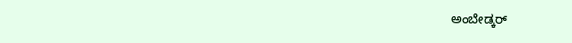ಅಂಬೇಡ್ಕರ್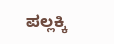ಪಲ್ಲಕ್ಕಿ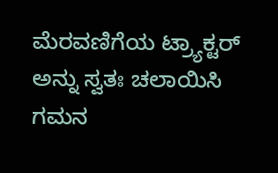ಮೆರವಣಿಗೆಯ ಟ್ರ್ಯಾಕ್ಟರ್ ಅನ್ನು ಸ್ವತಃ ಚಲಾಯಿಸಿ ಗಮನ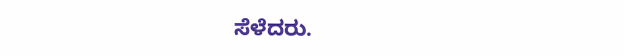ಸೆಳೆದರು.